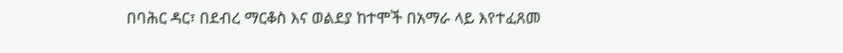በባሕር ዳር፣ በደብረ ማርቆስ እና ወልደያ ከተሞች በአማራ ላይ እየተፈጸመ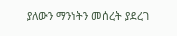ያለውን ማንነትን መሰረት ያደረገ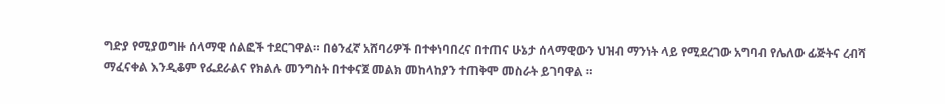ግድያ የሚያወግዙ ሰላማዊ ሰልፎች ተደርገዋል። በፅንፈኛ አሸባሪዎች በተቀነባበረና በተጠና ሁኔታ ሰላማዊውን ህዝብ ማንነት ላይ የሚደረገው አግባብ የሌለው ፊጅትና ረብሻ ማፈናቀል እንዲቆም የፌደራልና የክልሉ መንግስት በተቀናጀ መልክ መከላከያን ተጠቅሞ መስራት ይገባዋል ።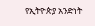የኢትዮጵያ አንድነት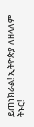ይጠነክራል! ኢትዮጵያ ለዘላለም ትኑር!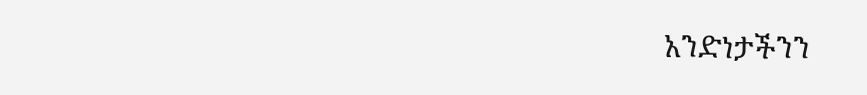አንድነታችንን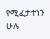የሚፈታተነን ሁሉ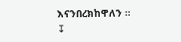እናንበረክከዋለን ።
↧